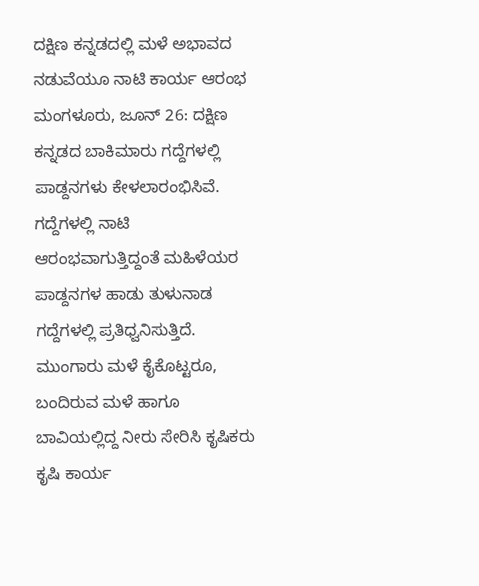ದಕ್ಷಿಣ ಕನ್ನಡದಲ್ಲಿ ಮಳೆ ಅಭಾವದ ನಡುವೆಯೂ ನಾಟಿ ಕಾರ್ಯ ಆರಂಭ
ಮಂಗಳೂರು, ಜೂನ್ 26: ದಕ್ಷಿಣ ಕನ್ನಡದ ಬಾಕಿಮಾರು ಗದ್ದೆಗಳಲ್ಲಿ ಪಾಡ್ದನಗಳು ಕೇಳಲಾರಂಭಿಸಿವೆ. ಗದ್ದೆಗಳಲ್ಲಿ ನಾಟಿ ಆರಂಭವಾಗುತ್ತಿದ್ದಂತೆ ಮಹಿಳೆಯರ ಪಾಡ್ದನಗಳ ಹಾಡು ತುಳುನಾಡ ಗದ್ದೆಗಳಲ್ಲಿ ಪ್ರತಿಧ್ವನಿಸುತ್ತಿದೆ. ಮುಂಗಾರು ಮಳೆ ಕೈಕೊಟ್ಟರೂ, ಬಂದಿರುವ ಮಳೆ ಹಾಗೂ ಬಾವಿಯಲ್ಲಿದ್ದ ನೀರು ಸೇರಿಸಿ ಕೃಷಿಕರು ಕೃಷಿ ಕಾರ್ಯ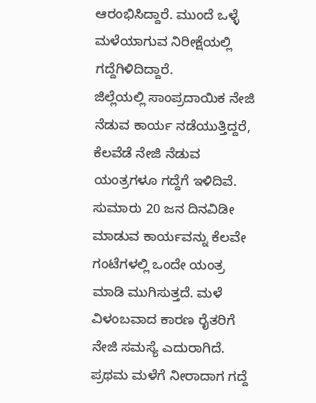ಆರಂಭಿಸಿದ್ದಾರೆ. ಮುಂದೆ ಒಳ್ಳೆ ಮಳೆಯಾಗುವ ನಿರೀಕ್ಷೆಯಲ್ಲಿ ಗದ್ದೆಗಿಳಿದಿದ್ದಾರೆ.
ಜಿಲ್ಲೆಯಲ್ಲಿ ಸಾಂಪ್ರದಾಯಿಕ ನೇಜಿ ನೆಡುವ ಕಾರ್ಯ ನಡೆಯುತ್ತಿದ್ದರೆ, ಕೆಲವೆಡೆ ನೇಜಿ ನೆಡುವ ಯಂತ್ರಗಳೂ ಗದ್ದೆಗೆ ಇಳಿದಿವೆ. ಸುಮಾರು 20 ಜನ ದಿನವಿಡೀ ಮಾಡುವ ಕಾರ್ಯವನ್ನು ಕೆಲವೇ ಗಂಟೆಗಳಲ್ಲಿ ಒಂದೇ ಯಂತ್ರ ಮಾಡಿ ಮುಗಿಸುತ್ತದೆ. ಮಳೆ ವಿಳಂಬವಾದ ಕಾರಣ ರೈತರಿಗೆ ನೇಜಿ ಸಮಸ್ಯೆ ಎದುರಾಗಿದೆ. ಪ್ರಥಮ ಮಳೆಗೆ ನೀರಾದಾಗ ಗದ್ದೆ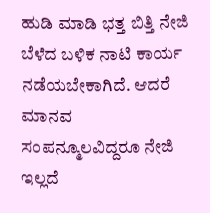ಹುಡಿ ಮಾಡಿ ಭತ್ತ ಬಿತ್ತಿ ನೇಜಿ ಬೆಳೆದ ಬಳಿಕ ನಾಟಿ ಕಾರ್ಯ ನಡೆಯಬೇಕಾಗಿದೆ. ಆದರೆ ಮಾನವ ಸಂಪನ್ಮೂಲವಿದ್ದರೂ ನೇಜಿ ಇಲ್ಲದೆ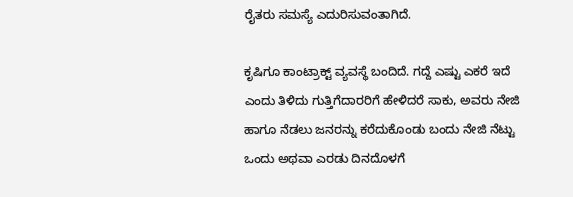ರೈತರು ಸಮಸ್ಯೆ ಎದುರಿಸುವಂತಾಗಿದೆ.

ಕೃಷಿಗೂ ಕಾಂಟ್ರಾಕ್ಟ್ ವ್ಯವಸ್ಥೆ ಬಂದಿದೆ. ಗದ್ದೆ ಎಷ್ಟು ಎಕರೆ ಇದೆ ಎಂದು ತಿಳಿದು ಗುತ್ತಿಗೆದಾರರಿಗೆ ಹೇಳಿದರೆ ಸಾಕು, ಅವರು ನೇಜಿ ಹಾಗೂ ನೆಡಲು ಜನರನ್ನು ಕರೆದುಕೊಂಡು ಬಂದು ನೇಜಿ ನೆಟ್ಟು ಒಂದು ಅಥವಾ ಎರಡು ದಿನದೊಳಗೆ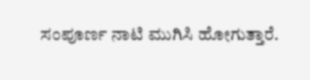ಸಂಪೂರ್ಣ ನಾಟಿ ಮುಗಿಸಿ ಹೋಗುತ್ತಾರೆ.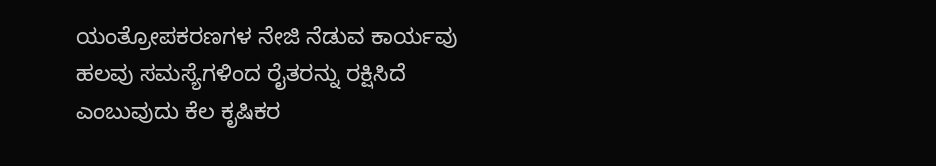ಯಂತ್ರೋಪಕರಣಗಳ ನೇಜಿ ನೆಡುವ ಕಾರ್ಯವು ಹಲವು ಸಮಸ್ಯೆಗಳಿಂದ ರೈತರನ್ನು ರಕ್ಷಿಸಿದೆ ಎಂಬುವುದು ಕೆಲ ಕೃಷಿಕರ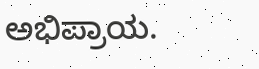ಅಭಿಪ್ರಾಯ.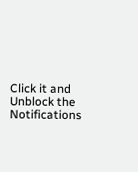Click it and Unblock the Notifications